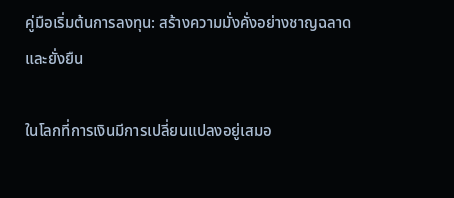คู่มือเริ่มต้นการลงทุน: สร้างความมั่งคั่งอย่างชาญฉลาดและยั่งยืน

ในโลกที่การเงินมีการเปลี่ยนแปลงอยู่เสมอ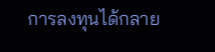การลงทุนได้กลาย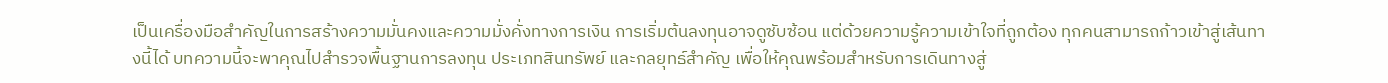เป็นเครื่องมือสำคัญในการสร้างความมั่นคงและความมั่งคั่งทางการเงิน การเริ่มต้นลงทุนอาจดูซับซ้อน แต่ด้วยความรู้ความเข้าใจที่ถูกต้อง ทุกคนสามารถก้าวเข้าสู่เส้นทางนี้ได้ บทความนี้จะพาคุณไปสำรวจพื้นฐานการลงทุน ประเภทสินทรัพย์ และกลยุทธ์สำคัญ เพื่อให้คุณพร้อมสำหรับการเดินทางสู่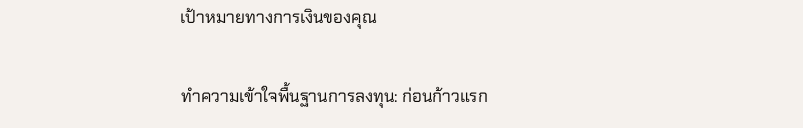เป้าหมายทางการเงินของคุณ

ทำความเข้าใจพื้นฐานการลงทุน: ก่อนก้าวแรก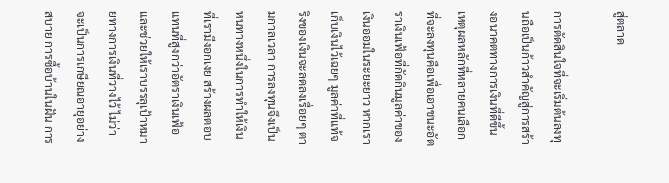สู่ตลาด

การตัดสินใจที่จะเริ่มต้นลงทุนถือเป็นก้าวสำคัญสู่การสร้างอนาคตทางการเงินที่ดีขึ้น เหตุผลหลักที่หลายคนเลือกที่จะลงทุนคือเพื่อเอาชนะอัตราเงินเฟ้อที่กัดกินมูลค่าของเงินออมในระยะยาว หากเราเก็บเงินไว้เฉยๆ มูลค่าที่แท้จริงของเงินจะลดลงเรื่อยๆ ตามกาลเวลา การลงทุนจึงเป็นหนทางหนึ่งในการทำให้เงินที่เรามีงอกเงย สร้างผลตอบแทนที่สูงกว่าอัตราเงินเฟ้อ และช่วยให้เราบรรลุเป้าหมายทางการเงินที่วางไว้ ไม่ว่าจะเป็นการเกษียณอายุอย่างสบาย การซื้อบ้านในฝัน การ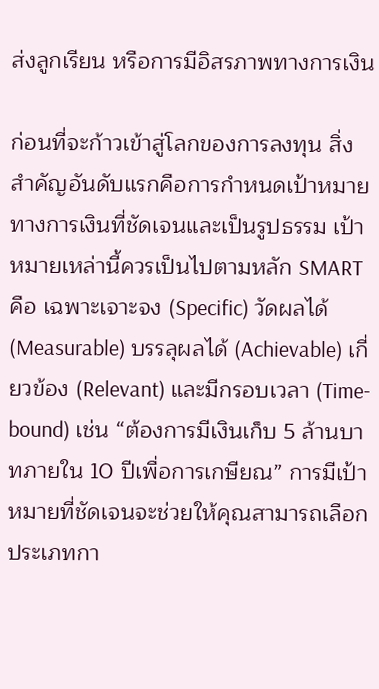ส่งลูกเรียน หรือการมีอิสรภาพทางการเงิน

ก่อนที่จะก้าวเข้าสู่โลกของการลงทุน สิ่งสำคัญอันดับแรกคือการกำหนดเป้าหมายทางการเงินที่ชัดเจนและเป็นรูปธรรม เป้าหมายเหล่านี้ควรเป็นไปตามหลัก SMART คือ เฉพาะเจาะจง (Specific) วัดผลได้ (Measurable) บรรลุผลได้ (Achievable) เกี่ยวข้อง (Relevant) และมีกรอบเวลา (Time-bound) เช่น “ต้องการมีเงินเก็บ 5 ล้านบาทภายใน 10 ปีเพื่อการเกษียณ” การมีเป้าหมายที่ชัดเจนจะช่วยให้คุณสามารถเลือกประเภทกา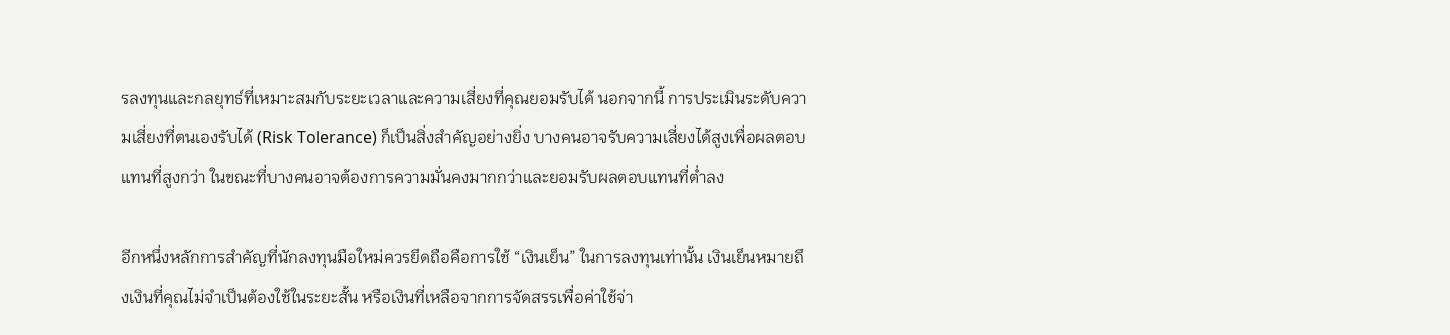รลงทุนและกลยุทธ์ที่เหมาะสมกับระยะเวลาและความเสี่ยงที่คุณยอมรับได้ นอกจากนี้ การประเมินระดับความเสี่ยงที่ตนเองรับได้ (Risk Tolerance) ก็เป็นสิ่งสำคัญอย่างยิ่ง บางคนอาจรับความเสี่ยงได้สูงเพื่อผลตอบแทนที่สูงกว่า ในขณะที่บางคนอาจต้องการความมั่นคงมากกว่าและยอมรับผลตอบแทนที่ต่ำลง

อีกหนึ่งหลักการสำคัญที่นักลงทุนมือใหม่ควรยึดถือคือการใช้ “เงินเย็น” ในการลงทุนเท่านั้น เงินเย็นหมายถึงเงินที่คุณไม่จำเป็นต้องใช้ในระยะสั้น หรือเงินที่เหลือจากการจัดสรรเพื่อค่าใช้จ่า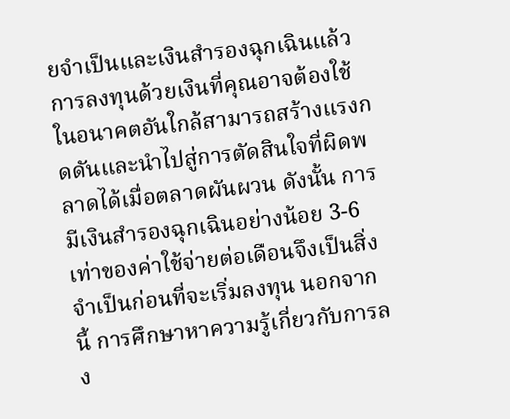ยจำเป็นและเงินสำรองฉุกเฉินแล้ว การลงทุนด้วยเงินที่คุณอาจต้องใช้ในอนาคตอันใกล้สามารถสร้างแรงกดดันและนำไปสู่การตัดสินใจที่ผิดพลาดได้เมื่อตลาดผันผวน ดังนั้น การมีเงินสำรองฉุกเฉินอย่างน้อย 3-6 เท่าของค่าใช้จ่ายต่อเดือนจึงเป็นสิ่งจำเป็นก่อนที่จะเริ่มลงทุน นอกจากนี้ การศึกษาหาความรู้เกี่ยวกับการลง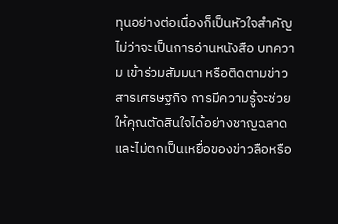ทุนอย่างต่อเนื่องก็เป็นหัวใจสำคัญ ไม่ว่าจะเป็นการอ่านหนังสือ บทความ เข้าร่วมสัมมนา หรือติดตามข่าวสารเศรษฐกิจ การมีความรู้จะช่วยให้คุณตัดสินใจได้อย่างชาญฉลาดและไม่ตกเป็นเหยื่อของข่าวลือหรือ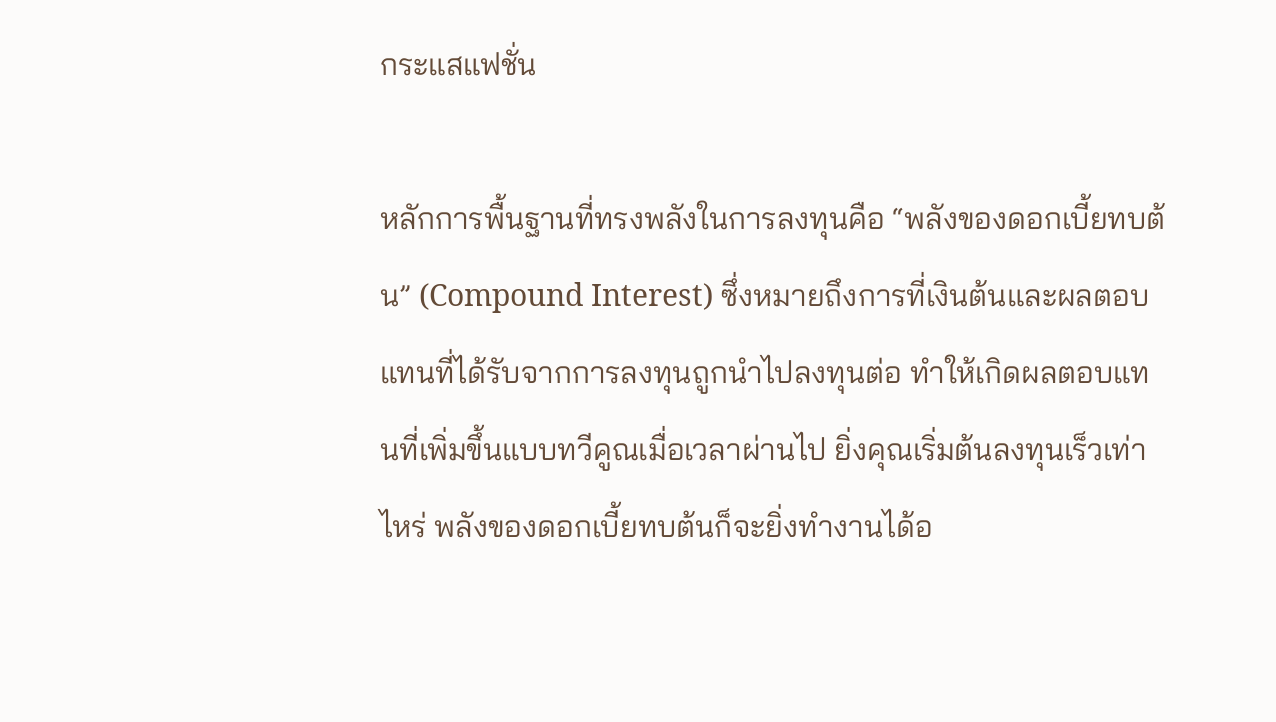กระแสแฟชั่น

หลักการพื้นฐานที่ทรงพลังในการลงทุนคือ “พลังของดอกเบี้ยทบต้น” (Compound Interest) ซึ่งหมายถึงการที่เงินต้นและผลตอบแทนที่ได้รับจากการลงทุนถูกนำไปลงทุนต่อ ทำให้เกิดผลตอบแทนที่เพิ่มขึ้นแบบทวีคูณเมื่อเวลาผ่านไป ยิ่งคุณเริ่มต้นลงทุนเร็วเท่าไหร่ พลังของดอกเบี้ยทบต้นก็จะยิ่งทำงานได้อ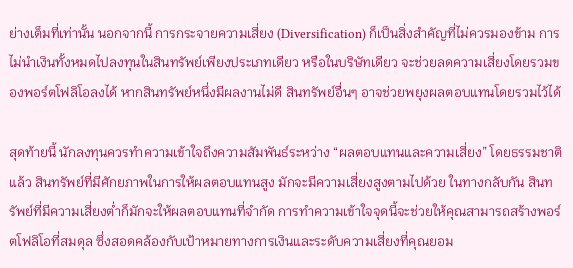ย่างเต็มที่เท่านั้น นอกจากนี้ การกระจายความเสี่ยง (Diversification) ก็เป็นสิ่งสำคัญที่ไม่ควรมองข้าม การไม่นำเงินทั้งหมดไปลงทุนในสินทรัพย์เพียงประเภทเดียว หรือในบริษัทเดียว จะช่วยลดความเสี่ยงโดยรวมของพอร์ตโฟลิโอลงได้ หากสินทรัพย์หนึ่งมีผลงานไม่ดี สินทรัพย์อื่นๆ อาจช่วยพยุงผลตอบแทนโดยรวมไว้ได้

สุดท้ายนี้ นักลงทุนควรทำความเข้าใจถึงความสัมพันธ์ระหว่าง “ผลตอบแทนและความเสี่ยง” โดยธรรมชาติแล้ว สินทรัพย์ที่มีศักยภาพในการให้ผลตอบแทนสูง มักจะมีความเสี่ยงสูงตามไปด้วย ในทางกลับกัน สินทรัพย์ที่มีความเสี่ยงต่ำก็มักจะให้ผลตอบแทนที่จำกัด การทำความเข้าใจจุดนี้จะช่วยให้คุณสามารถสร้างพอร์ตโฟลิโอที่สมดุล ซึ่งสอดคล้องกับเป้าหมายทางการเงินและระดับความเสี่ยงที่คุณยอม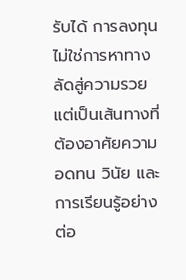รับได้ การลงทุนไม่ใช่การหาทางลัดสู่ความรวย แต่เป็นเส้นทางที่ต้องอาศัยความอดทน วินัย และการเรียนรู้อย่างต่อ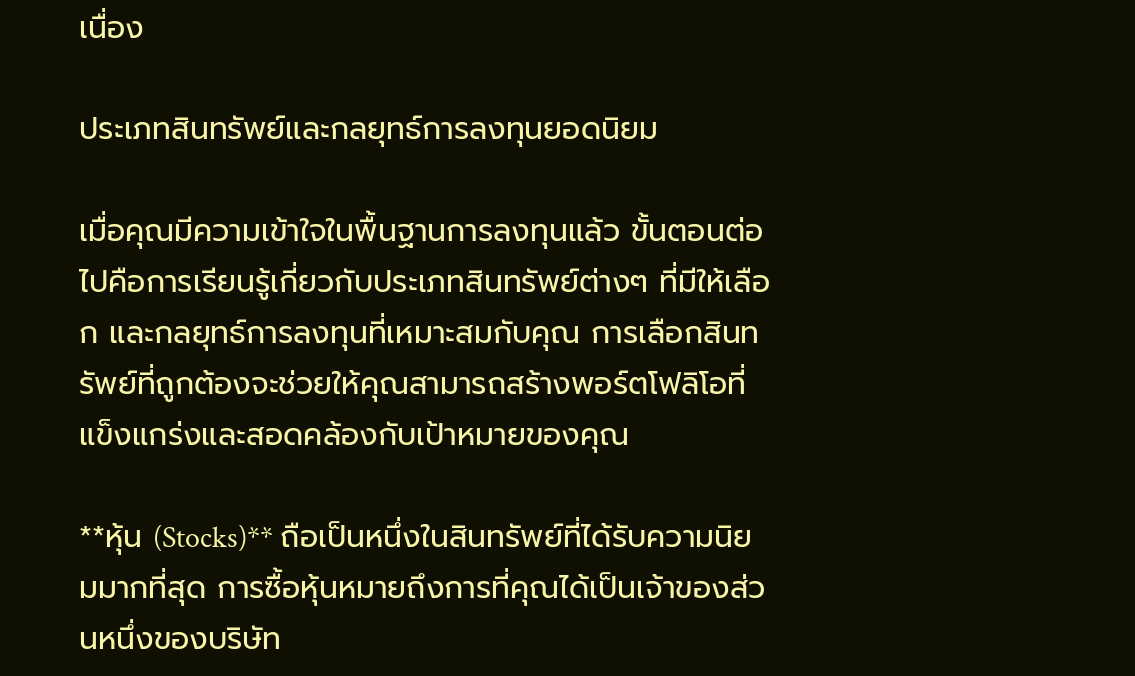เนื่อง

ประเภทสินทรัพย์และกลยุทธ์การลงทุนยอดนิยม

เมื่อคุณมีความเข้าใจในพื้นฐานการลงทุนแล้ว ขั้นตอนต่อไปคือการเรียนรู้เกี่ยวกับประเภทสินทรัพย์ต่างๆ ที่มีให้เลือก และกลยุทธ์การลงทุนที่เหมาะสมกับคุณ การเลือกสินทรัพย์ที่ถูกต้องจะช่วยให้คุณสามารถสร้างพอร์ตโฟลิโอที่แข็งแกร่งและสอดคล้องกับเป้าหมายของคุณ

**หุ้น (Stocks)** ถือเป็นหนึ่งในสินทรัพย์ที่ได้รับความนิยมมากที่สุด การซื้อหุ้นหมายถึงการที่คุณได้เป็นเจ้าของส่วนหนึ่งของบริษัท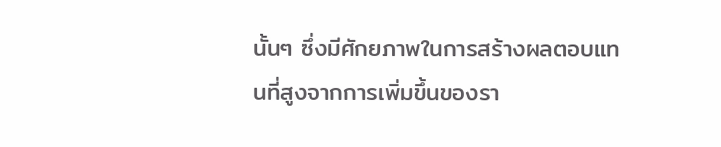นั้นๆ ซึ่งมีศักยภาพในการสร้างผลตอบแทนที่สูงจากการเพิ่มขึ้นของรา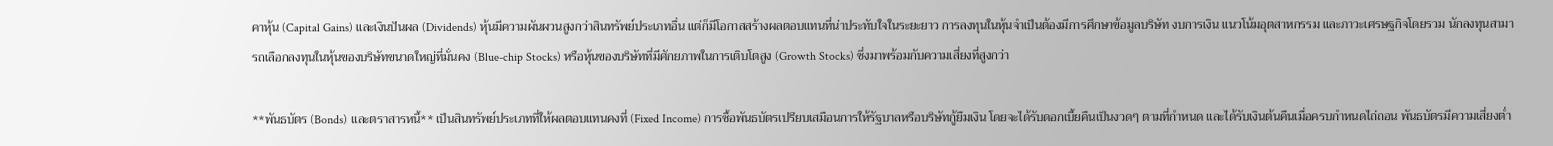คาหุ้น (Capital Gains) และเงินปันผล (Dividends) หุ้นมีความผันผวนสูงกว่าสินทรัพย์ประเภทอื่น แต่ก็มีโอกาสสร้างผลตอบแทนที่น่าประทับใจในระยะยาว การลงทุนในหุ้นจำเป็นต้องมีการศึกษาข้อมูลบริษัท งบการเงิน แนวโน้มอุตสาหกรรม และภาวะเศรษฐกิจโดยรวม นักลงทุนสามารถเลือกลงทุนในหุ้นของบริษัทขนาดใหญ่ที่มั่นคง (Blue-chip Stocks) หรือหุ้นของบริษัทที่มีศักยภาพในการเติบโตสูง (Growth Stocks) ซึ่งมาพร้อมกับความเสี่ยงที่สูงกว่า

**พันธบัตร (Bonds) และตราสารหนี้** เป็นสินทรัพย์ประเภทที่ให้ผลตอบแทนคงที่ (Fixed Income) การซื้อพันธบัตรเปรียบเสมือนการให้รัฐบาลหรือบริษัทกู้ยืมเงิน โดยจะได้รับดอกเบี้ยคืนเป็นงวดๆ ตามที่กำหนด และได้รับเงินต้นคืนเมื่อครบกำหนดไถ่ถอน พันธบัตรมีความเสี่ยงต่ำ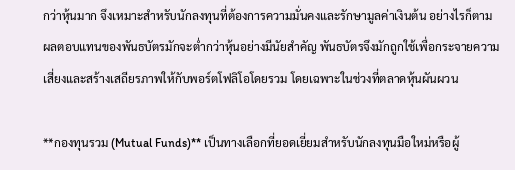กว่าหุ้นมาก จึงเหมาะสำหรับนักลงทุนที่ต้องการความมั่นคงและรักษามูลค่าเงินต้น อย่างไรก็ตาม ผลตอบแทนของพันธบัตรมักจะต่ำกว่าหุ้นอย่างมีนัยสำคัญ พันธบัตรจึงมักถูกใช้เพื่อกระจายความเสี่ยงและสร้างเสถียรภาพให้กับพอร์ตโฟลิโอโดยรวม โดยเฉพาะในช่วงที่ตลาดหุ้นผันผวน

**กองทุนรวม (Mutual Funds)** เป็นทางเลือกที่ยอดเยี่ยมสำหรับนักลงทุนมือใหม่หรือผู้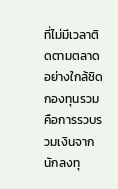ที่ไม่มีเวลาติดตามตลาดอย่างใกล้ชิด กองทุนรวมคือการรวบรวมเงินจากนักลงทุ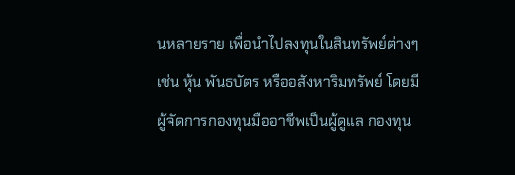นหลายราย เพื่อนำไปลงทุนในสินทรัพย์ต่างๆ เช่น หุ้น พันธบัตร หรืออสังหาริมทรัพย์ โดยมีผู้จัดการกองทุนมืออาชีพเป็นผู้ดูแล กองทุน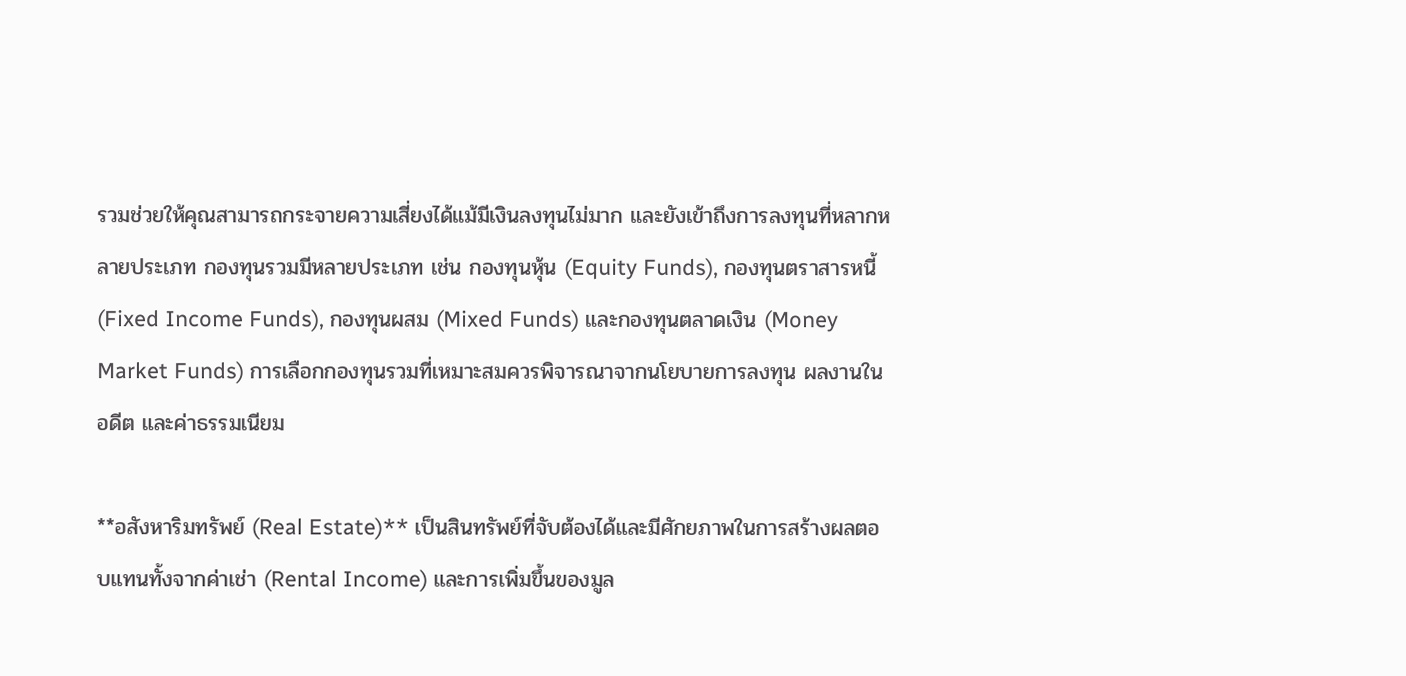รวมช่วยให้คุณสามารถกระจายความเสี่ยงได้แม้มีเงินลงทุนไม่มาก และยังเข้าถึงการลงทุนที่หลากหลายประเภท กองทุนรวมมีหลายประเภท เช่น กองทุนหุ้น (Equity Funds), กองทุนตราสารหนี้ (Fixed Income Funds), กองทุนผสม (Mixed Funds) และกองทุนตลาดเงิน (Money Market Funds) การเลือกกองทุนรวมที่เหมาะสมควรพิจารณาจากนโยบายการลงทุน ผลงานในอดีต และค่าธรรมเนียม

**อสังหาริมทรัพย์ (Real Estate)** เป็นสินทรัพย์ที่จับต้องได้และมีศักยภาพในการสร้างผลตอบแทนทั้งจากค่าเช่า (Rental Income) และการเพิ่มขึ้นของมูล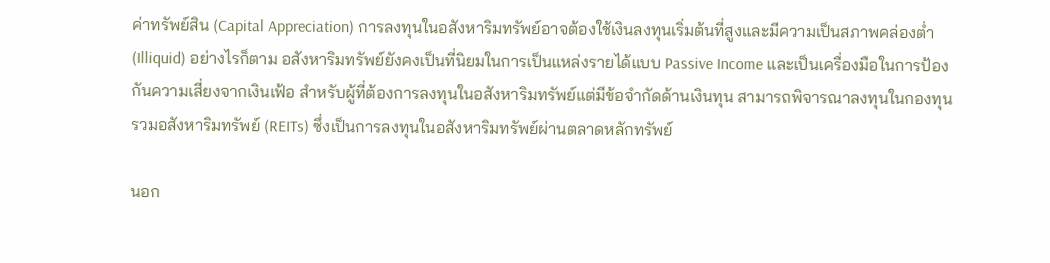ค่าทรัพย์สิน (Capital Appreciation) การลงทุนในอสังหาริมทรัพย์อาจต้องใช้เงินลงทุนเริ่มต้นที่สูงและมีความเป็นสภาพคล่องต่ำ (Illiquid) อย่างไรก็ตาม อสังหาริมทรัพย์ยังคงเป็นที่นิยมในการเป็นแหล่งรายได้แบบ Passive Income และเป็นเครื่องมือในการป้องกันความเสี่ยงจากเงินเฟ้อ สำหรับผู้ที่ต้องการลงทุนในอสังหาริมทรัพย์แต่มีข้อจำกัดด้านเงินทุน สามารถพิจารณาลงทุนในกองทุนรวมอสังหาริมทรัพย์ (REITs) ซึ่งเป็นการลงทุนในอสังหาริมทรัพย์ผ่านตลาดหลักทรัพย์

นอก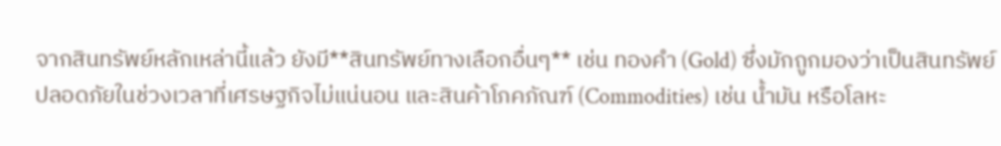จากสินทรัพย์หลักเหล่านี้แล้ว ยังมี**สินทรัพย์ทางเลือกอื่นๆ** เช่น ทองคำ (Gold) ซึ่งมักถูกมองว่าเป็นสินทรัพย์ปลอดภัยในช่วงเวลาที่เศรษฐกิจไม่แน่นอน และสินค้าโภคภัณฑ์ (Commodities) เช่น น้ำมัน หรือโลหะ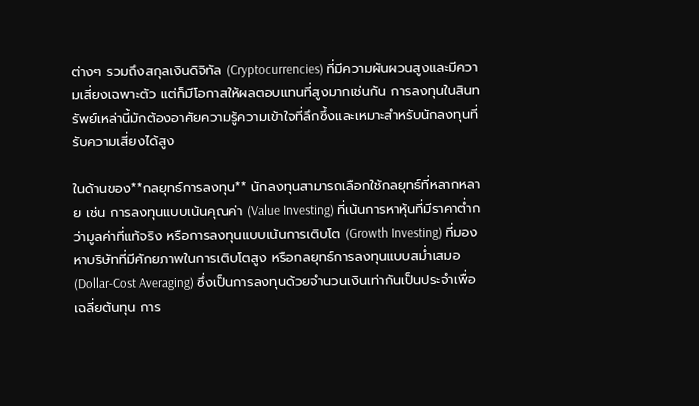ต่างๆ รวมถึงสกุลเงินดิจิทัล (Cryptocurrencies) ที่มีความผันผวนสูงและมีความเสี่ยงเฉพาะตัว แต่ก็มีโอกาสให้ผลตอบแทนที่สูงมากเช่นกัน การลงทุนในสินทรัพย์เหล่านี้มักต้องอาศัยความรู้ความเข้าใจที่ลึกซึ้งและเหมาะสำหรับนักลงทุนที่รับความเสี่ยงได้สูง

ในด้านของ**กลยุทธ์การลงทุน** นักลงทุนสามารถเลือกใช้กลยุทธ์ที่หลากหลาย เช่น การลงทุนแบบเน้นคุณค่า (Value Investing) ที่เน้นการหาหุ้นที่มีราคาต่ำกว่ามูลค่าที่แท้จริง หรือการลงทุนแบบเน้นการเติบโต (Growth Investing) ที่มองหาบริษัทที่มีศักยภาพในการเติบโตสูง หรือกลยุทธ์การลงทุนแบบสม่ำเสมอ (Dollar-Cost Averaging) ซึ่งเป็นการลงทุนด้วยจำนวนเงินเท่ากันเป็นประจำเพื่อเฉลี่ยต้นทุน การ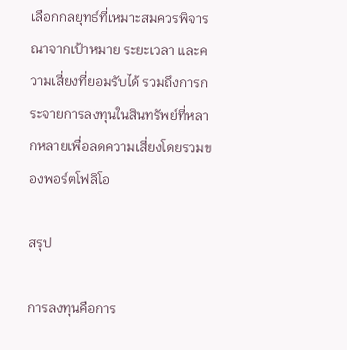เลือกกลยุทธ์ที่เหมาะสมควรพิจารณาจากเป้าหมาย ระยะเวลา และความเสี่ยงที่ยอมรับได้ รวมถึงการกระจายการลงทุนในสินทรัพย์ที่หลากหลายเพื่อลดความเสี่ยงโดยรวมของพอร์ตโฟลิโอ

สรุป

การลงทุนคือการ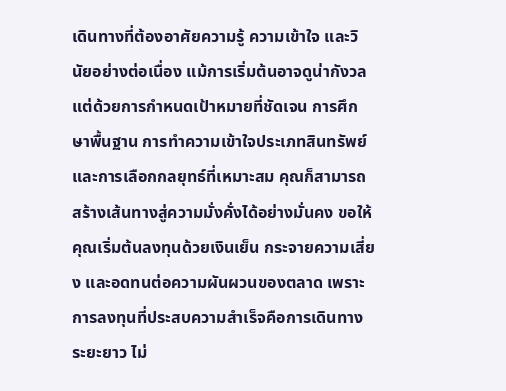เดินทางที่ต้องอาศัยความรู้ ความเข้าใจ และวินัยอย่างต่อเนื่อง แม้การเริ่มต้นอาจดูน่ากังวล แต่ด้วยการกำหนดเป้าหมายที่ชัดเจน การศึกษาพื้นฐาน การทำความเข้าใจประเภทสินทรัพย์ และการเลือกกลยุทธ์ที่เหมาะสม คุณก็สามารถสร้างเส้นทางสู่ความมั่งคั่งได้อย่างมั่นคง ขอให้คุณเริ่มต้นลงทุนด้วยเงินเย็น กระจายความเสี่ยง และอดทนต่อความผันผวนของตลาด เพราะการลงทุนที่ประสบความสำเร็จคือการเดินทางระยะยาว ไม่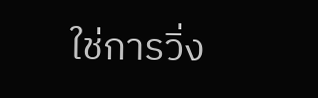ใช่การวิ่ง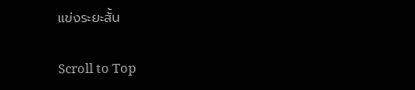แข่งระยะสั้น

Scroll to Top